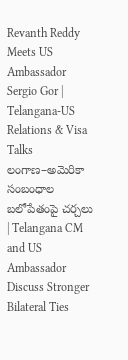Revanth Reddy Meets US Ambassador Sergio Gor | Telangana-US Relations & Visa Talks
లంగాణ–అమెరికా సంబంధాల బలోపేతంపై చర్చలు | Telangana CM and US Ambassador Discuss Stronger Bilateral Ties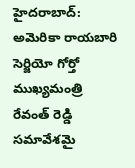హైదరాబాద్: అమెరికా రాయబారి సెర్జియో గోర్తో ముఖ్యమంత్రి రేవంత్ రెడ్డి సమావేశమై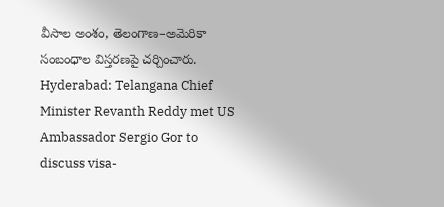వీసాల అంశం, తెలంగాణ–అమెరికా సంబంధాల విస్తరణపై చర్చించారు. Hyderabad: Telangana Chief Minister Revanth Reddy met US Ambassador Sergio Gor to discuss visa-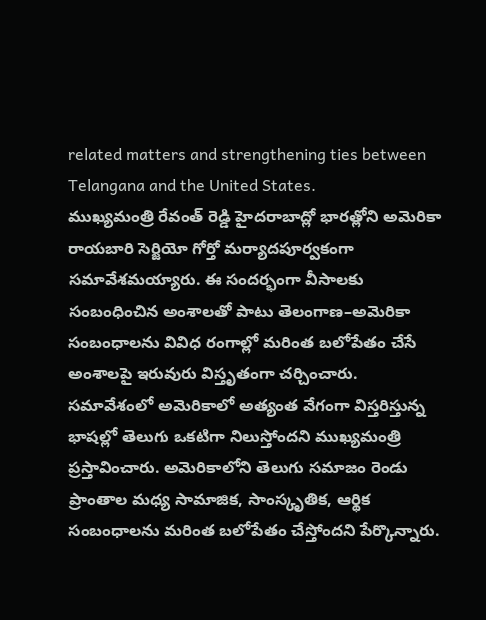related matters and strengthening ties between Telangana and the United States.
ముఖ్యమంత్రి రేవంత్ రెడ్డి హైదరాబాద్లో భారత్లోని అమెరికా రాయబారి సెర్జియో గోర్తో మర్యాదపూర్వకంగా సమావేశమయ్యారు. ఈ సందర్భంగా వీసాలకు సంబంధించిన అంశాలతో పాటు తెలంగాణ–అమెరికా సంబంధాలను వివిధ రంగాల్లో మరింత బలోపేతం చేసే అంశాలపై ఇరువురు విస్తృతంగా చర్చించారు.
సమావేశంలో అమెరికాలో అత్యంత వేగంగా విస్తరిస్తున్న భాషల్లో తెలుగు ఒకటిగా నిలుస్తోందని ముఖ్యమంత్రి ప్రస్తావించారు. అమెరికాలోని తెలుగు సమాజం రెండు ప్రాంతాల మధ్య సామాజిక, సాంస్కృతిక, ఆర్థిక సంబంధాలను మరింత బలోపేతం చేస్తోందని పేర్కొన్నారు.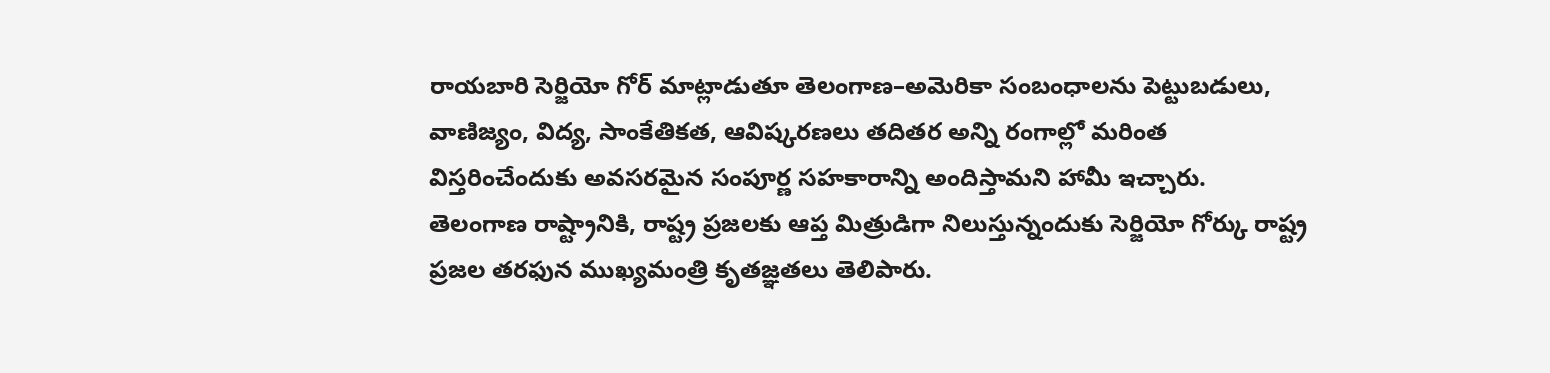రాయబారి సెర్జియో గోర్ మాట్లాడుతూ తెలంగాణ–అమెరికా సంబంధాలను పెట్టుబడులు, వాణిజ్యం, విద్య, సాంకేతికత, ఆవిష్కరణలు తదితర అన్ని రంగాల్లో మరింత విస్తరించేందుకు అవసరమైన సంపూర్ణ సహకారాన్ని అందిస్తామని హామీ ఇచ్చారు.
తెలంగాణ రాష్ట్రానికి, రాష్ట్ర ప్రజలకు ఆప్త మిత్రుడిగా నిలుస్తున్నందుకు సెర్జియో గోర్కు రాష్ట్ర ప్రజల తరఫున ముఖ్యమంత్రి కృతజ్ఞతలు తెలిపారు.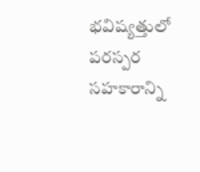భవిష్యత్తులో పరస్పర సహకారాన్ని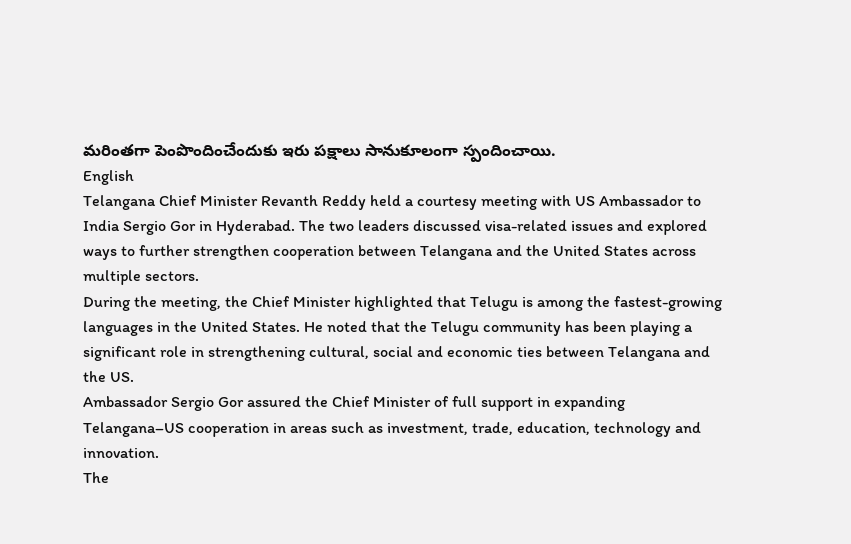మరింతగా పెంపొందించేందుకు ఇరు పక్షాలు సానుకూలంగా స్పందించాయి.
English
Telangana Chief Minister Revanth Reddy held a courtesy meeting with US Ambassador to India Sergio Gor in Hyderabad. The two leaders discussed visa-related issues and explored ways to further strengthen cooperation between Telangana and the United States across multiple sectors.
During the meeting, the Chief Minister highlighted that Telugu is among the fastest-growing languages in the United States. He noted that the Telugu community has been playing a significant role in strengthening cultural, social and economic ties between Telangana and the US.
Ambassador Sergio Gor assured the Chief Minister of full support in expanding Telangana–US cooperation in areas such as investment, trade, education, technology and innovation.
The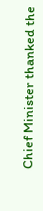Chief Minister thanked the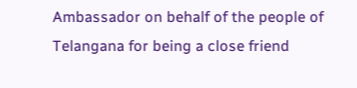Ambassador on behalf of the people of Telangana for being a close friend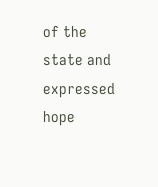of the state and expressed hope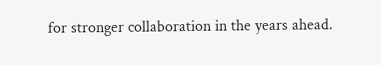for stronger collaboration in the years ahead.